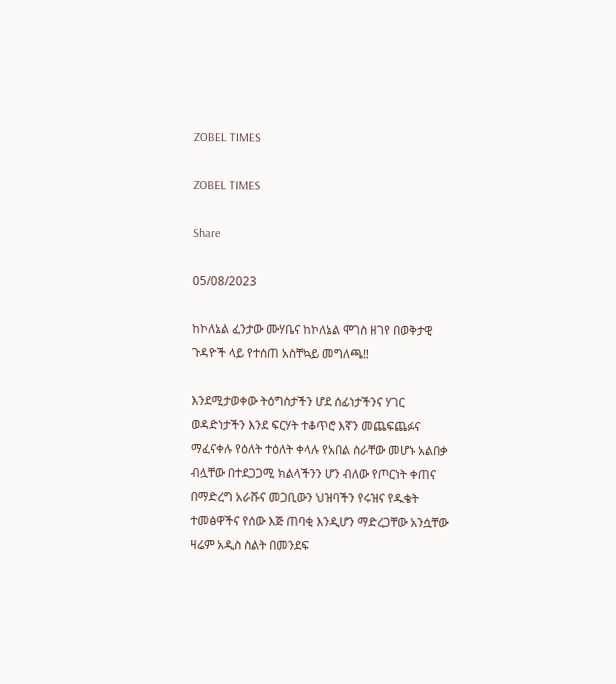ZOBEL TIMES

ZOBEL TIMES

Share

05/08/2023

ከኮለኔል ፈንታው ሙሃቤና ከኮለኔል ሞገስ ዘገየ በወቅታዊ ጉዳዮች ላይ የተሰጠ አስቸኳይ መግለጫ‼

እንደሚታወቀው ትዕግስታችን ሆደ ሰፊነታችንና ሃገር ወዳድነታችን እንደ ፍርሃት ተቆጥሮ እኛን መጨፍጨፉና ማፈናቀሉ የዕለት ተዕለት ቀላሉ የአበል ስራቸው መሆኑ አልበቃ ብሏቸው በተደጋጋሚ ክልላችንን ሆን ብለው የጦርነት ቀጠና በማድረግ አራሹና መጋቢውን ህዝባችን የሩዝና የዱቄት ተመፅዋችና የሰው እጅ ጠባቂ እንዲሆን ማድረጋቸው አንሷቸው ዛሬም አዲስ ስልት በመንደፍ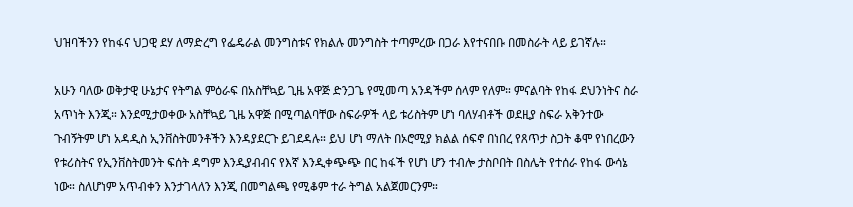ህዝባችንን የከፋና ህጋዊ ደሃ ለማድረግ የፌዴራል መንግስቱና የክልሉ መንግስት ተጣምረው በጋራ እየተናበቡ በመስራት ላይ ይገኛሉ።

አሁን ባለው ወቅታዊ ሁኔታና የትግል ምዕራፍ በአስቸኳይ ጊዜ አዋጅ ድንጋጌ የሚመጣ አንዳችም ሰላም የለም። ምናልባት የከፋ ደህንነትና ስራ አጥነት እንጂ። እንደሚታወቀው አስቸኳይ ጊዜ አዋጅ በሚጣልባቸው ስፍራዎች ላይ ቱሪስትም ሆነ ባለሃብቶች ወደዚያ ስፍራ አቅንተው ጉብኝትም ሆነ አዳዲስ ኢንቨስትመንቶችን እንዳያደርጉ ይገደዳሉ። ይህ ሆነ ማለት በኦሮሚያ ክልል ሰፍኖ በነበረ የጸጥታ ስጋት ቆሞ የነበረውን የቱሪስትና የኢንቨስትመንት ፍሰት ዳግም እንዲያብብና የእኛ እንዲቀጭጭ በር ከፋች የሆነ ሆን ተብሎ ታስቦበት በስሌት የተሰራ የከፋ ውሳኔ ነው። ስለሆነም አጥብቀን እንታገላለን እንጂ በመግልጫ የሚቆም ተራ ትግል አልጀመርንም።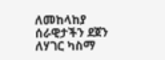ለመከላከያ ሰራዊታችን ደጀን ለሃገር ካስማ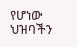የሆነው ህዝባችን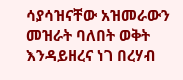ሳያሳዝናቸው አዝመራውን መዝራት ባለበት ወቅት እንዳይዘረና ነገ በረሃብ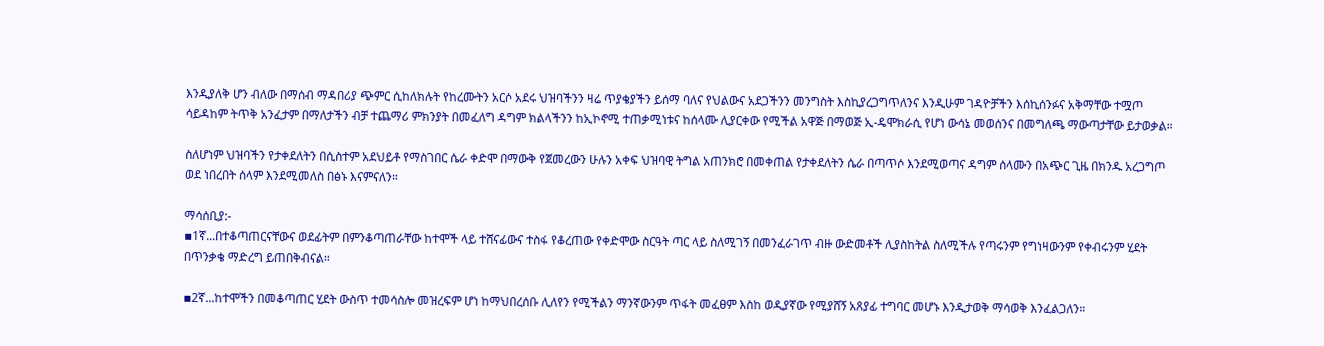እንዲያለቅ ሆን ብለው በማሰብ ማዳበሪያ ጭምር ሲከለክሉት የከረሙትን አርሶ አደሩ ህዝባችንን ዛሬ ጥያቄያችን ይሰማ ባለና የህልውና አደጋችንን መንግስት እስኪያረጋግጥለንና እንዲሁም ገዳዮቻችን እሰኪሰንፉና አቅማቸው ተሟጦ ሳይዳከም ትጥቅ አንፈታም በማለታችን ብቻ ተጨማሪ ምክንያት በመፈለግ ዳግም ክልላችንን ከኢኮኖሚ ተጠቃሚነቱና ከሰላሙ ሊያርቀው የሚችል አዋጅ በማወጅ ኢ-ዴሞክራሲ የሆነ ውሳኔ መወሰንና በመግለጫ ማውጣታቸው ይታወቃል።

ስለሆነም ህዝባችን የታቀደለትን በሲስተም አደህይቶ የማስገበር ሴራ ቀድሞ በማውቅ የጀመረውን ሁሉን አቀፍ ህዝባዊ ትግል አጠንክሮ በመቀጠል የታቀደለትን ሴራ በጣጥሶ እንደሚወጣና ዳግም ሰላሙን በአጭር ጊዜ በክንዱ አረጋግጦ ወደ ነበረበት ሰላም እንደሚመለስ በፅኑ እናምናለን።

ማሳሰቢያ:-
▪1ኛ...በተቆጣጠርናቸውና ወደፊትም በምንቆጣጠራቸው ከተሞች ላይ ተሸናፊውና ተስፋ የቆረጠው የቀድሞው ስርዓት ጣር ላይ ስለሚገኝ በመንፈራገጥ ብዙ ውድመቶች ሊያስከትል ስለሚችሉ የጣሩንም የግነዛውንም የቀብሩንም ሂደት በጥንቃቄ ማድረግ ይጠበቅብናል።

▪2ኛ...ከተሞችን በመቆጣጠር ሂደት ውስጥ ተመሳስሎ መዝረፍም ሆነ ከማህበረሰቡ ሊለየን የሚችልን ማንኛውንም ጥፋት መፈፀም እስከ ወዲያኛው የሚያሸኝ አጸያፊ ተግባር መሆኑ እንዲታወቅ ማሳወቅ እንፈልጋለን።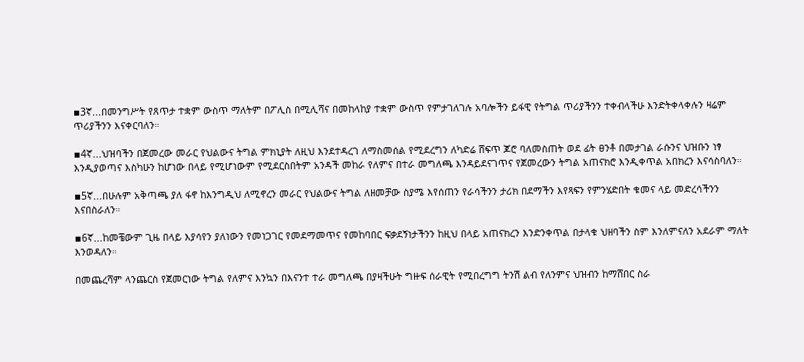▪3ኛ...በመንግሥት የጸጥታ ተቋም ውስጥ ማለትም በፖሊስ በሚሊሻና በመከላከያ ተቋም ውስጥ የምታገለገሉ አባሎችን ይፋዊ የትግል ጥሪያችንን ተቀብላችሁ እንድትቀላቀሉን ዛሬም ጥሪያችንን እናቀርባለን።

▪4ኛ...ህዝባችን በጀመረው መራር የህልውና ትግል ምክኒያት ለዚህ እንደተዳረገ ለማስመሰል የሚደረግን ለካድሬ ሸፍጥ ጆሮ ባለመስጠት ወደ ፊት ፀንቶ በመታገል ራሱንና ህዝቡን ነፃ እንዲያወጣና እስካሁን ከሆነው በላይ የሚሆነውም የሚደርስበትም አንዳች መከራ የለምና በተራ መግለጫ እንዳይደናገጥና የጀመረውን ትግል አጠናክሮ እንዲቀጥል አበክረን እናሳስባለን።

▪5ኛ...በሁሉም አቅጣጫ ያለ ፋኖ ከእንግዲህ ለሚኖረን መራር የህልውና ትግል ለዘመቻው ስያሜ እየሰጠን የራሳችንን ታሪክ በደማችን እየጻፍን የምንሄድበት ቁመና ላይ መድረሳችንን እናበስራለን።

▪6ኛ...ከመቼውም ጊዜ በላይ እያሳየን ያለነውን የመነጋገር የመደማመጥና የመከባበር ፍቃደኝነታችንን ከዚህ በላይ አጠናክረን እንድንቀጥል በታላቁ ህዘባችን ስም እንለምናለን አደራም ማለት እንወዳለን።

በመጨረሻም ላንጨርስ የጀመርነው ትግል የለምና እንኳን በእናንተ ተራ መግለጫ በያዛችሁት ግዙፍ ሰራዊት የሚበረግግ ትንሽ ልብ የለንምና ህዝብን ከማሸበር ስራ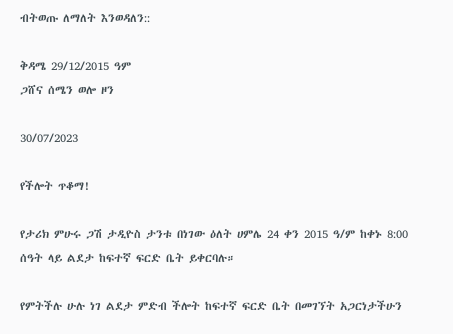ብትወጡ ለማለት እንወዳለን::

ቅዳሜ 29/12/2015 ዓም
ጋሸና ሰሜን ወሎ ዞን

30/07/2023

የችሎት ጥቆማ!

የታሪክ ምሁሩ ጋሽ ታዲዮስ ታንቱ በነገው ዕለት ሀምሌ 24 ቀን 2015 ዓ/ም ከቀኑ 8:00 ሰዓት ላይ ልደታ ከፍተኛ ፍርድ ቤት ይቀርባሉ።

የምትችሉ ሁሉ ነገ ልደታ ምድብ ችሎት ከፍተኛ ፍርድ ቤት በመገኘት አጋርነታችሁን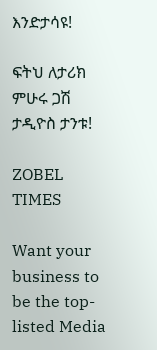እንድታሳዩ!

ፍትህ ለታሪክ ምሁሩ ጋሽ ታዲዮስ ታንቱ!

ZOBEL TIMES

Want your business to be the top-listed Media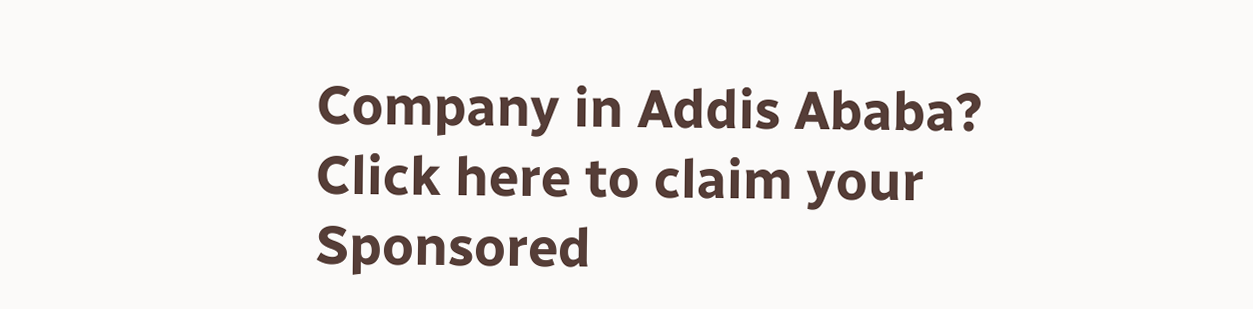Company in Addis Ababa?
Click here to claim your Sponsored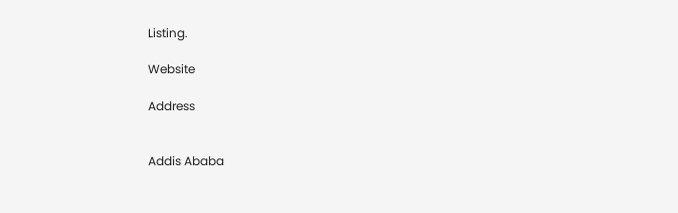Listing.

Website

Address


Addis Ababa